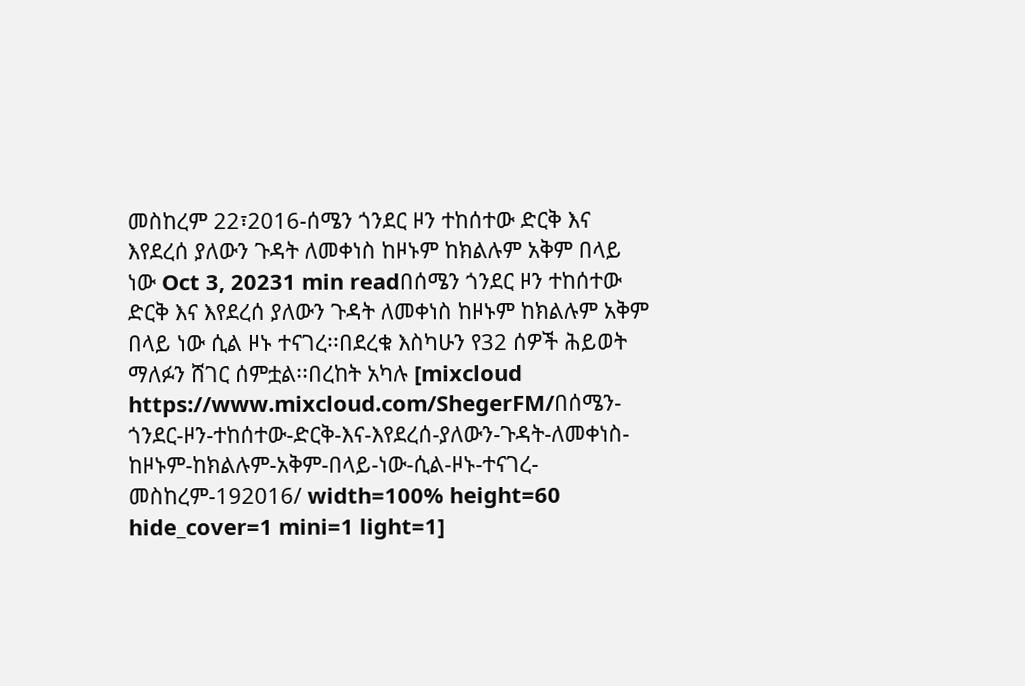መስከረም 22፣2016-ሰሜን ጎንደር ዞን ተከሰተው ድርቅ እና እየደረሰ ያለውን ጉዳት ለመቀነስ ከዞኑም ከክልሉም አቅም በላይ ነው Oct 3, 20231 min readበሰሜን ጎንደር ዞን ተከሰተው ድርቅ እና እየደረሰ ያለውን ጉዳት ለመቀነስ ከዞኑም ከክልሉም አቅም በላይ ነው ሲል ዞኑ ተናገረ፡፡በደረቁ እስካሁን የ32 ሰዎች ሕይወት ማለፉን ሸገር ሰምቷል፡፡በረከት አካሉ [mixcloud https://www.mixcloud.com/ShegerFM/በሰሜን-ጎንደር-ዞን-ተከሰተው-ድርቅ-እና-እየደረሰ-ያለውን-ጉዳት-ለመቀነስ-ከዞኑም-ከክልሉም-አቅም-በላይ-ነው-ሲል-ዞኑ-ተናገረ-መስከረም-192016/ width=100% height=60 hide_cover=1 mini=1 light=1]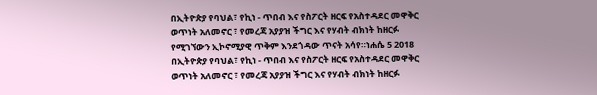በኢትዮጵያ የባህል፣ የኪነ - ጥበብ እና የስፖርት ዘርፍ የአስተዳደር መዋቅር ወጥነት አለመኖር ፣ የመረጃ አያያዝ ችግር እና የሃብት ብክነት ከዘርፉ የሚገኘውን ኢኮኖሚያዊ ጥቅም እንደጎዳው ጥናት አሳየ።ነሐሴ 5 2018 በኢትዮጵያ የባህል፣ የኪነ - ጥበብ እና የስፖርት ዘርፍ የአስተዳደር መዋቅር ወጥነት አለመኖር ፣ የመረጃ አያያዝ ችግር እና የሃብት ብክነት ከዘርፉ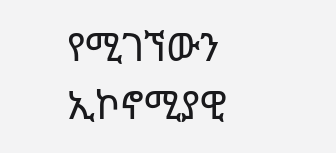የሚገኘውን ኢኮኖሚያዊ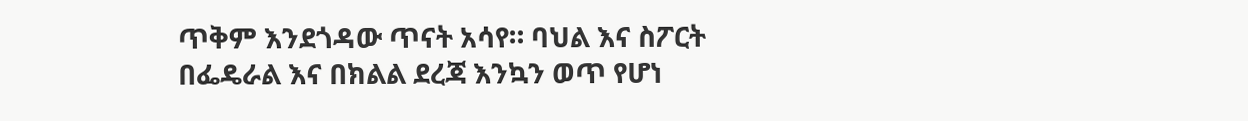ጥቅም እንደጎዳው ጥናት አሳየ። ባህል እና ስፖርት በፌዴራል እና በክልል ደረጃ እንኳን ወጥ የሆነ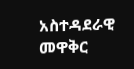አስተዳደራዊ መዋቅር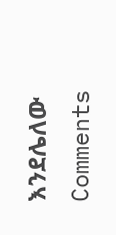እንደሌለው
Comments